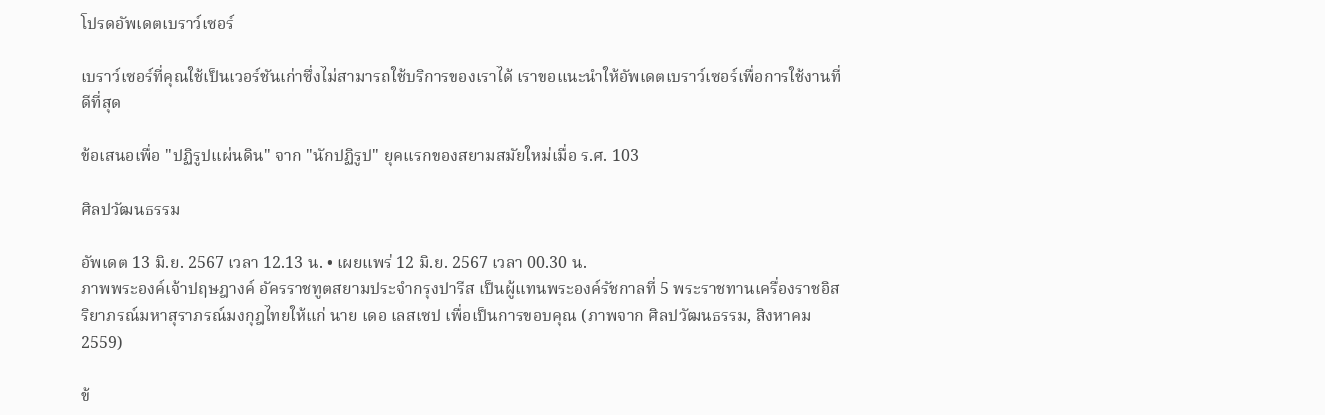โปรดอัพเดตเบราว์เซอร์

เบราว์เซอร์ที่คุณใช้เป็นเวอร์ชันเก่าซึ่งไม่สามารถใช้บริการของเราได้ เราขอแนะนำให้อัพเดตเบราว์เซอร์เพื่อการใช้งานที่ดีที่สุด

ข้อเสนอเพื่อ "ปฏิรูปแผ่นดิน" จาก "นักปฏิรูป" ยุคแรกของสยามสมัยใหม่เมื่อ ร.ศ. 103

ศิลปวัฒนธรรม

อัพเดต 13 มิ.ย. 2567 เวลา 12.13 น. • เผยแพร่ 12 มิ.ย. 2567 เวลา 00.30 น.
ภาพพระองค์เจ้าปฤษฎางค์ อัครราชทูตสยามประจำกรุงปารีส เป็นผู้แทนพระองค์รัชกาลที่ 5 พระราชทานเครื่องราชอิสริยาภรณ์มหาสุราภรณ์มงกุฎไทยให้แก่ นาย เดอ เลสเซป เพื่อเป็นการขอบคุณ (ภาพจาก ศิลปวัฒนธรรม, สิงหาคม 2559)

ข้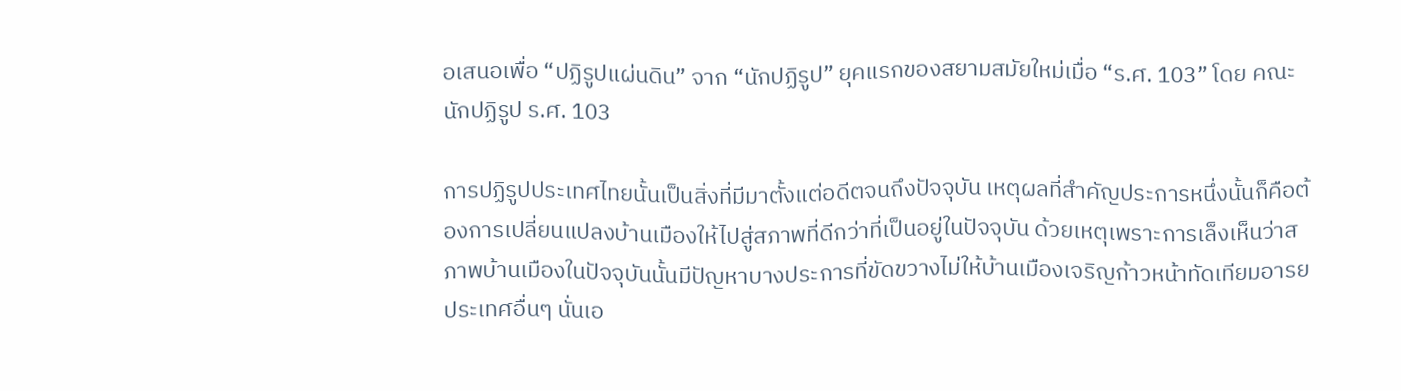อเสนอเพื่อ “ปฏิรูปแผ่นดิน” จาก “นักปฏิรูป” ยุคแรกของสยามสมัยใหม่เมื่อ “ร.ศ. 103” โดย คณะนักปฏิรูป ร.ศ. 103

การปฏิรูปประเทศไทยนั้นเป็นสิ่งที่มีมาตั้งแต่อดีตจนถึงปัจจุบัน เหตุผลที่สำคัญประการหนึ่งนั้นก็คือต้องการเปลี่ยนแปลงบ้านเมืองให้ไปสู่สภาพที่ดีกว่าที่เป็นอยู่ในปัจจุบัน ด้วยเหตุเพราะการเล็งเห็นว่าสภาพบ้านเมืองในปัจจุบันนั้นมีปัญหาบางประการที่ขัดขวางไม่ให้บ้านเมืองเจริญก้าวหน้าทัดเทียมอารยประเทศอื่นๆ นั่นเอ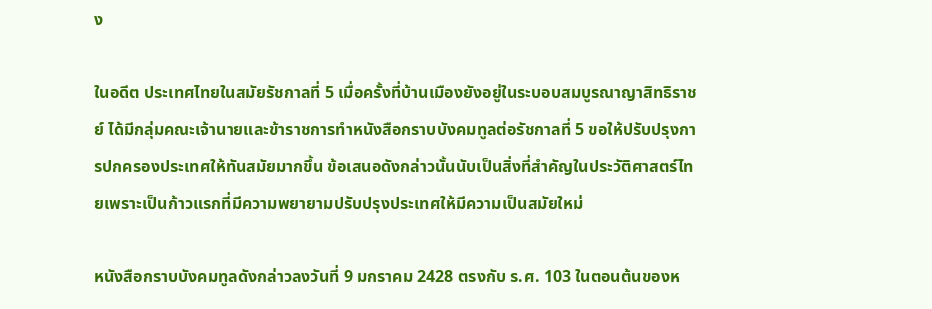ง

ในอดีต ประเทศไทยในสมัยรัชกาลที่ 5 เมื่อครั้งที่บ้านเมืองยังอยู่ในระบอบสมบูรณาญาสิทธิราชย์ ได้มีกลุ่มคณะเจ้านายและข้าราชการทำหนังสือกราบบังคมทูลต่อรัชกาลที่ 5 ขอให้ปรับปรุงการปกครองประเทศให้ทันสมัยมากขึ้น ข้อเสนอดังกล่าวนั้นนับเป็นสิ่งที่สำคัญในประวัติศาสตร์ไทยเพราะเป็นก้าวแรกที่มีความพยายามปรับปรุงประเทศให้มีความเป็นสมัยใหม่

หนังสือกราบบังคมทูลดังกล่าวลงวันที่ 9 มกราคม 2428 ตรงกับ ร.ศ. 103 ในตอนต้นของห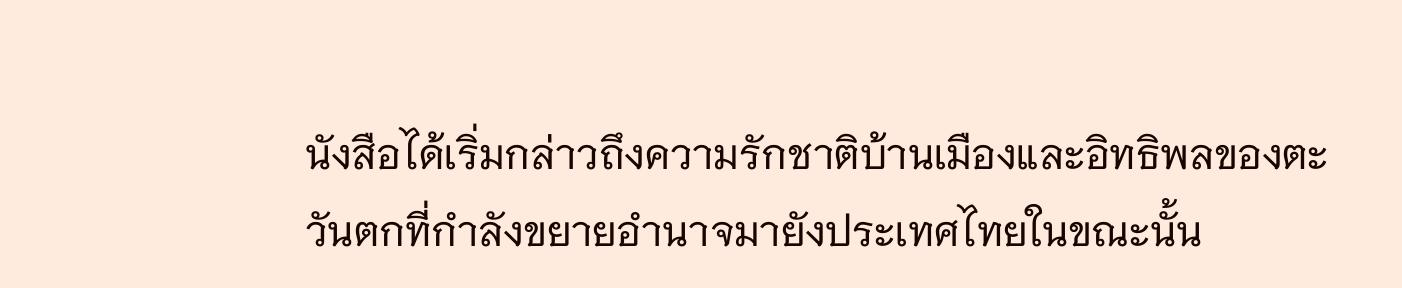นังสือได้เริ่มกล่าวถึงความรักชาติบ้านเมืองและอิทธิพลของตะวันตกที่กำลังขยายอำนาจมายังประเทศไทยในขณะนั้น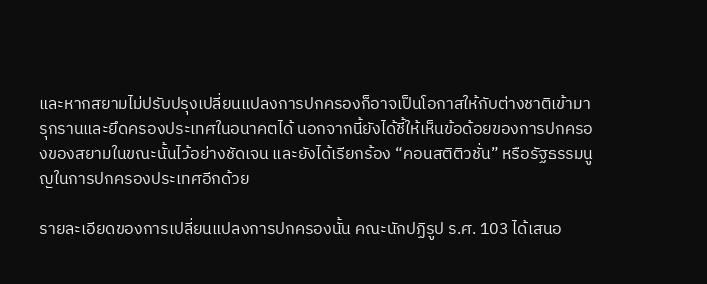และหากสยามไม่ปรับปรุงเปลี่ยนแปลงการปกครองก็อาจเป็นโอกาสให้กับต่างชาติเข้ามารุกรานและยึดครองประเทศในอนาคตได้ นอกจากนี้ยังได้ชี้ให้เห็นข้อด้อยของการปกครองของสยามในขณะนั้นไว้อย่างชัดเจน และยังได้เรียกร้อง “คอนสติติวชั่น” หรือรัฐธรรมนูญในการปกครองประเทศอีกด้วย

รายละเอียดของการเปลี่ยนแปลงการปกครองนั้น คณะนักปฏิรูป ร.ศ. 103 ได้เสนอ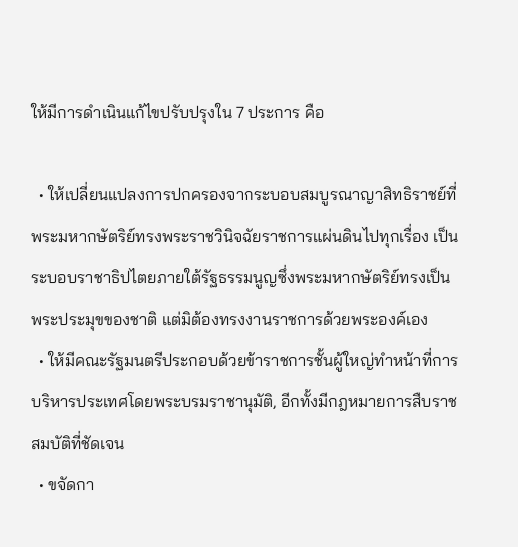ให้มีการดำเนินแก้ไขปรับปรุงใน 7 ประการ คือ

  • ให้เปลี่ยนแปลงการปกครองจากระบอบสมบูรณาญาสิทธิราชย์ที่พระมหากษัตริย์ทรงพระราชวินิจฉัยราชการแผ่นดินไปทุกเรื่อง เป็นระบอบราชาธิปไตยภายใต้รัฐธรรมนูญซึ่งพระมหากษัตริย์ทรงเป็นพระประมุขของชาติ แต่มิต้องทรงงานราชการด้วยพระองค์เอง
  • ให้มีคณะรัฐมนตรีประกอบด้วยข้าราชการชั้นผู้ใหญ่ทำหน้าที่การบริหารประเทศโดยพระบรมราชานุมัติ, อีกทั้งมีกฎหมายการสืบราชสมบัติที่ชัดเจน
  • ขจัดกา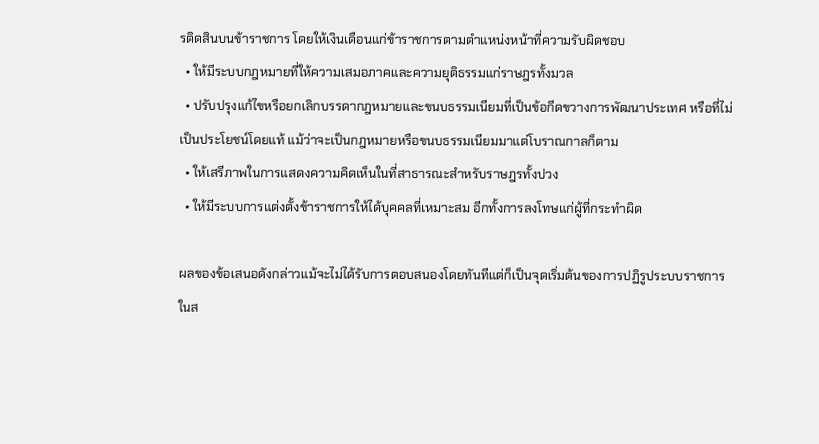รติดสินบนข้าราชการ โดยให้เงินเดือนแก่ข้าราชการตามตำแหน่งหน้าที่ความรับผิดชอบ
  • ให้มีระบบกฎหมายที่ให้ความเสมอภาคและความยุติธรรมแก่ราษฎรทั้งมวล
  • ปรับปรุงแก้ไขหรือยกเลิกบรรดากฎหมายและขนบธรรมเนียมที่เป็นข้อกีดขวางการพัฒนาประเทศ หรือที่ไม่เป็นประโยชน์โดยแท้ แม้ว่าจะเป็นกฎหมายหรือขนบธรรมเนียมมาแต่โบราณกาลก็ตาม
  • ให้เสรีภาพในการแสดงความคิดเห็นในที่สาธารณะสำหรับราษฎรทั้งปวง
  • ให้มีระบบการแต่งตั้งข้าราชการให้ได้บุคคลที่เหมาะสม อีกทั้งการลงโทษแก่ผู้ที่กระทำผิด

ผลของข้อเสนอดังกล่าวแม้จะไม่ได้รับการตอบสนองโดยทันทีแต่ก็เป็นจุดเริ่มต้นของการปฏิรูประบบราชการในส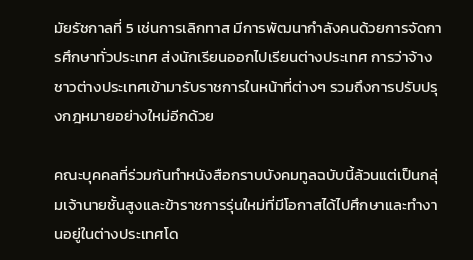มัยรัชกาลที่ 5 เช่นการเลิกทาส มีการพัฒนากำลังคนด้วยการจัดการศึกษาทั่วประเทศ ส่งนักเรียนออกไปเรียนต่างประเทศ การว่าจ้างชาวต่างประเทศเข้ามารับราชการในหน้าที่ต่างๆ รวมถึงการปรับปรุงกฎหมายอย่างใหม่อีกด้วย

คณะบุคคลที่ร่วมกันทำหนังสือกราบบังคมทูลฉบับนี้ล้วนแต่เป็นกลุ่มเจ้านายชั้นสูงและข้าราชการรุ่นใหม่ที่มีโอกาสได้ไปศึกษาและทำงานอยู่ในต่างประเทศโด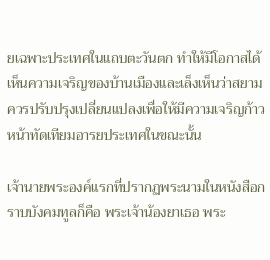ยเฉพาะประเทศในแถบตะวันตก ทำให้มีโอกาสได้เห็นความเจริญของบ้านเมืองและเล็งเห็นว่าสยามควรปรับปรุงเปลี่ยนแปลงเพื่อให้มีความเจริญก้าวหน้าทัดเทียมอารยประเทศในขณะนั้น

เจ้านายพระองค์แรกที่ปรากฏพระนามในหนังสือกราบบังคมทูลก็คือ พระเจ้าน้องยาเธอ พระ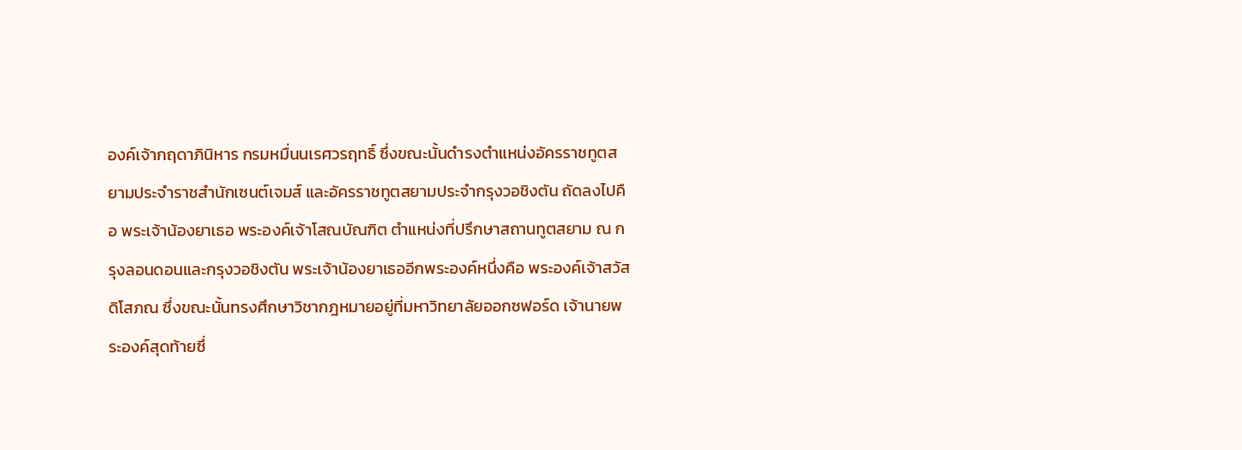องค์เจ้ากฤดาภินิหาร กรมหมื่นนเรศวรฤทธิ์ ซึ่งขณะนั้นดำรงตำแหน่งอัครราชทูตสยามประจำราชสำนักเซนต์เจมส์ และอัครราชทูตสยามประจำกรุงวอชิงตัน ถัดลงไปคือ พระเจ้าน้องยาเธอ พระองค์เจ้าโสณบัณฑิต ตำแหน่งที่ปรึกษาสถานทูตสยาม ณ กรุงลอนดอนและกรุงวอชิงตัน พระเจ้าน้องยาเธออีกพระองค์หนึ่งคือ พระองค์เจ้าสวัสดิโสภณ ซึ่งขณะนั้นทรงศึกษาวิชากฎหมายอยู่ที่มหาวิทยาลัยออกซฟอร์ด เจ้านายพระองค์สุดท้ายซึ่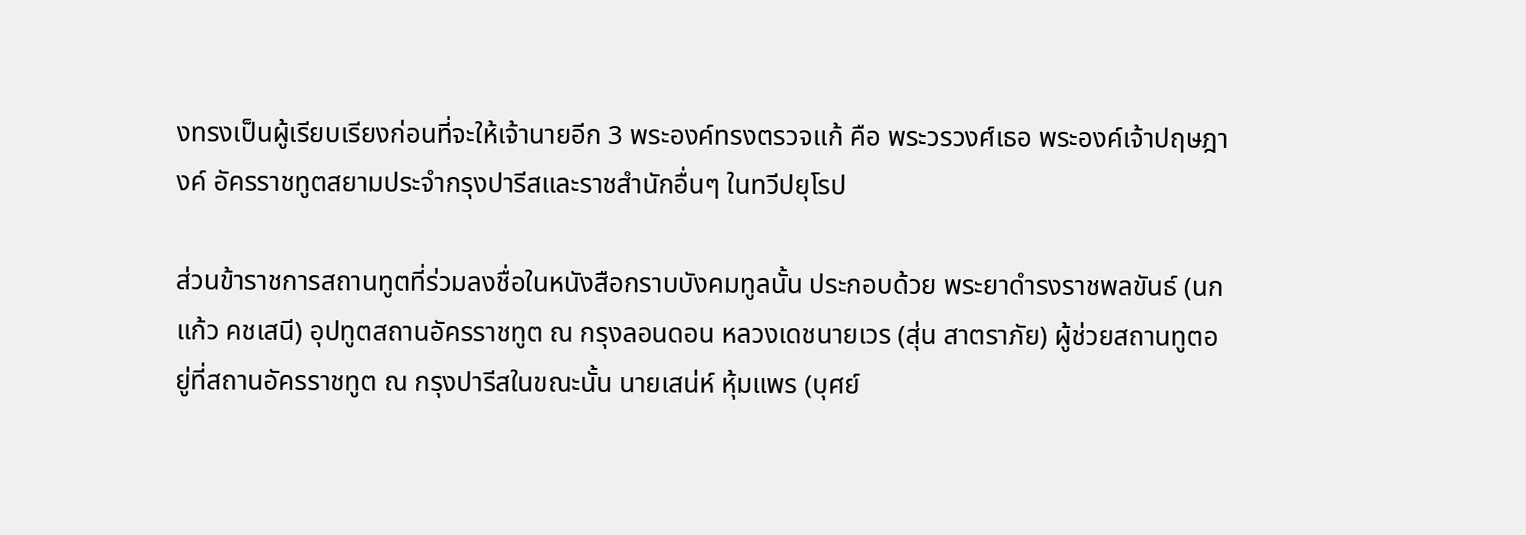งทรงเป็นผู้เรียบเรียงก่อนที่จะให้เจ้านายอีก 3 พระองค์ทรงตรวจแก้ คือ พระวรวงศ์เธอ พระองค์เจ้าปฤษฎางค์ อัครราชทูตสยามประจำกรุงปารีสและราชสำนักอื่นๆ ในทวีปยุโรป

ส่วนข้าราชการสถานทูตที่ร่วมลงชื่อในหนังสือกราบบังคมทูลนั้น ประกอบด้วย พระยาดำรงราชพลขันธ์ (นกแก้ว คชเสนี) อุปทูตสถานอัครราชทูต ณ กรุงลอนดอน หลวงเดชนายเวร (สุ่น สาตราภัย) ผู้ช่วยสถานทูตอยู่ที่สถานอัครราชทูต ณ กรุงปารีสในขณะนั้น นายเสน่ห์ หุ้มแพร (บุศย์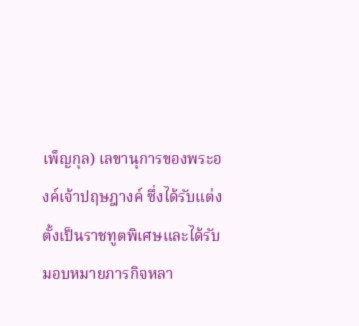เพ็ญกุล) เลขานุการของพระองค์เจ้าปฤษฎางค์ ซึ่งได้รับแต่งตั้งเป็นราชทูตพิเศษและได้รับมอบหมายภารกิจหลา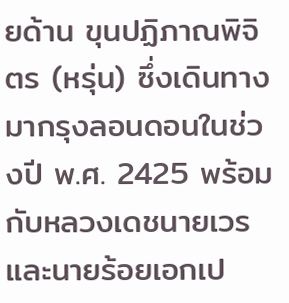ยด้าน ขุนปฏิภาณพิจิตร (หรุ่น) ซึ่งเดินทางมากรุงลอนดอนในช่วงปี พ.ศ. 2425 พร้อมกับหลวงเดชนายเวร และนายร้อยเอกเป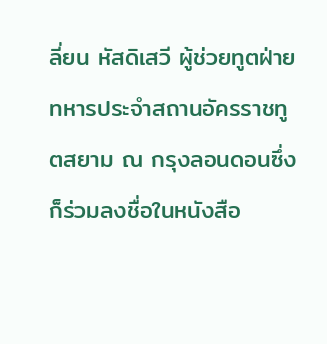ลี่ยน หัสดิเสวี ผู้ช่วยทูตฝ่ายทหารประจำสถานอัครราชทูตสยาม ณ กรุงลอนดอนซึ่งก็ร่วมลงชื่อในหนังสือ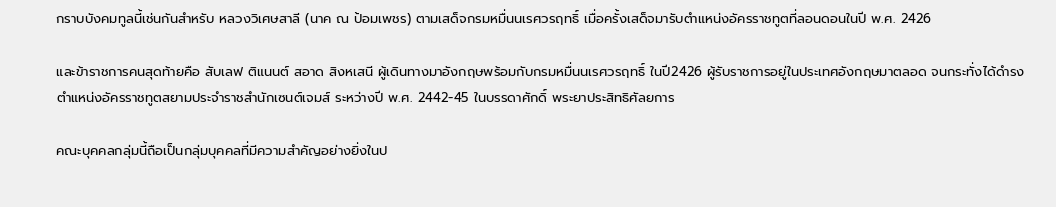กราบบังคมทูลนี้เช่นกันสำหรับ หลวงวิเศษสาลี (นาค ณ ป้อมเพชร) ตามเสด็จกรมหมื่นนเรศวรฤทธิ์ เมื่อครั้งเสด็จมารับตำแหน่งอัครราชทูตที่ลอนดอนในปี พ.ศ. 2426

และข้าราชการคนสุดท้ายคือ สับเลฟ ติแนนต์ สอาด สิงหเสนี ผู้เดินทางมาอังกฤษพร้อมกับกรมหมื่นนเรศวรฤทธิ์ ในปี2426 ผู้รับราชการอยู่ในประเทศอังกฤษมาตลอด จนกระทั่งได้ดำรงตำแหน่งอัครราชทูตสยามประจำราชสำนักเซนต์เจมส์ ระหว่างปี พ.ศ. 2442-45 ในบรรดาศักดิ์ พระยาประสิทธิศัลยการ

คณะบุคคลกลุ่มนี้ถือเป็นกลุ่มบุคคลที่มีความสำคัญอย่างยิ่งในป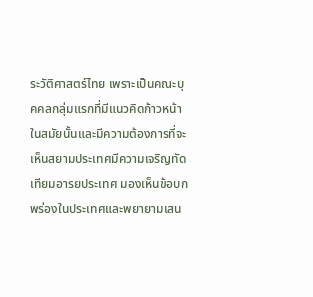ระวัติศาสตร์ไทย เพราะเป็นคณะบุคคลกลุ่มแรกที่มีแนวคิดก้าวหน้าในสมัยนั้นและมีความต้องการที่จะเห็นสยามประเทศมีความเจริญทัดเทียมอารยประเทศ มองเห็นข้อบกพร่องในประเทศและพยายามเสน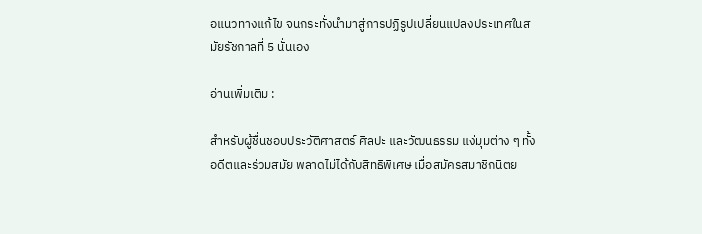อแนวทางแก้ไข จนกระทั่งนำมาสู่การปฏิรูปเปลี่ยนแปลงประเทศในสมัยรัชกาลที่ 5 นั่นเอง

อ่านเพิ่มเติม :

สำหรับผู้ชื่นชอบประวัติศาสตร์ ศิลปะ และวัฒนธรรม แง่มุมต่าง ๆ ทั้งอดีตและร่วมสมัย พลาดไม่ได้กับสิทธิพิเศษ เมื่อสมัครสมาชิกนิตย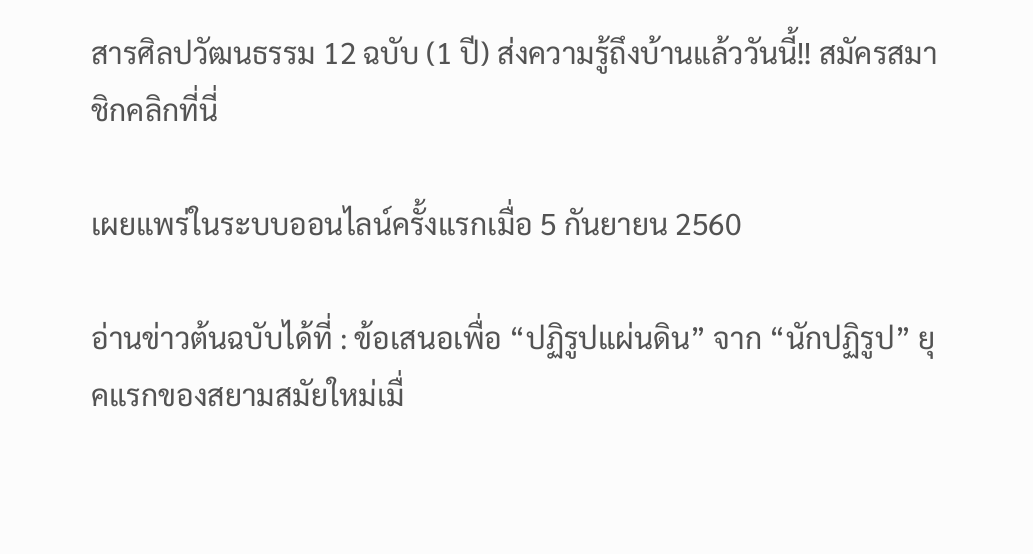สารศิลปวัฒนธรรม 12 ฉบับ (1 ปี) ส่งความรู้ถึงบ้านแล้ววันนี้!! สมัครสมาชิกคลิกที่นี่

เผยแพร่ในระบบออนไลน์ครั้งแรกเมื่อ 5 กันยายน 2560

อ่านข่าวต้นฉบับได้ที่ : ข้อเสนอเพื่อ “ปฏิรูปแผ่นดิน” จาก “นักปฏิรูป” ยุคแรกของสยามสมัยใหม่เมื่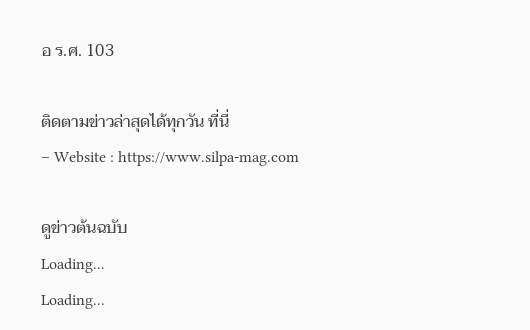อ ร.ศ. 103

ติดตามข่าวล่าสุดได้ทุกวัน ที่นี่
– Website : https://www.silpa-mag.com

ดูข่าวต้นฉบับ
Loading...
Loading...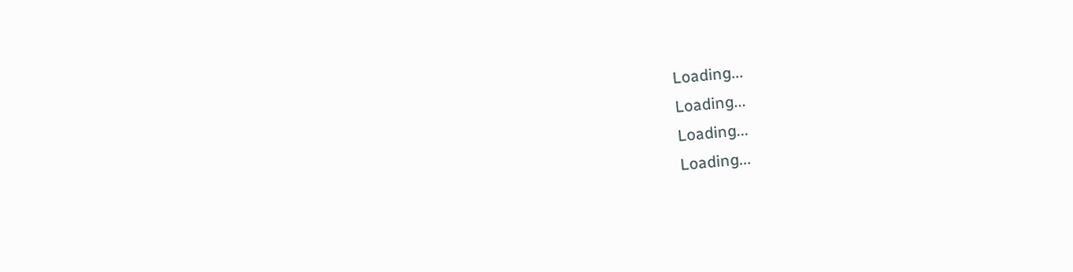Loading...
Loading...
Loading...
Loading...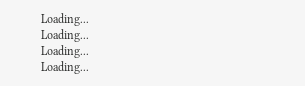Loading...
Loading...
Loading...
Loading...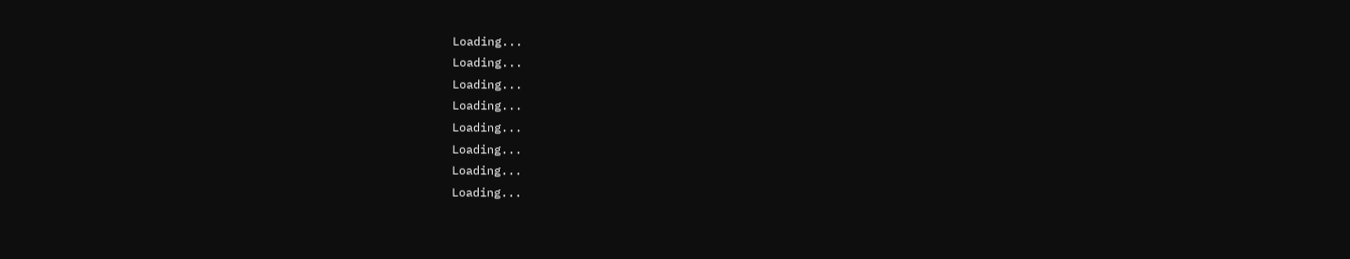Loading...
Loading...
Loading...
Loading...
Loading...
Loading...
Loading...
Loading...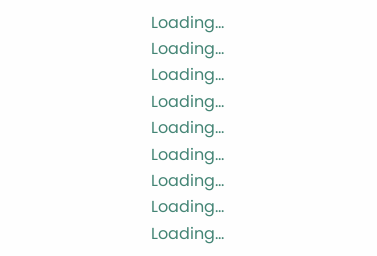Loading...
Loading...
Loading...
Loading...
Loading...
Loading...
Loading...
Loading...
Loading...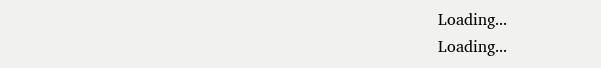Loading...
Loading...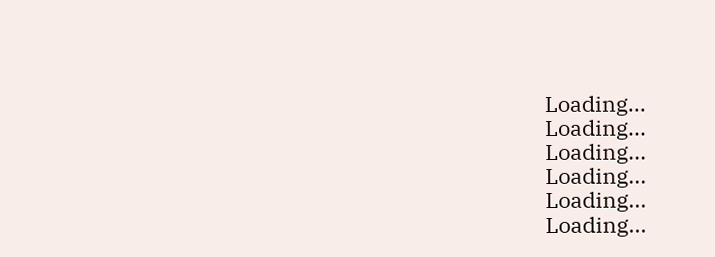Loading...
Loading...
Loading...
Loading...
Loading...
Loading...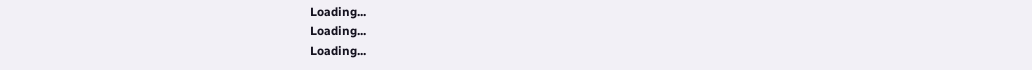Loading...
Loading...
Loading...